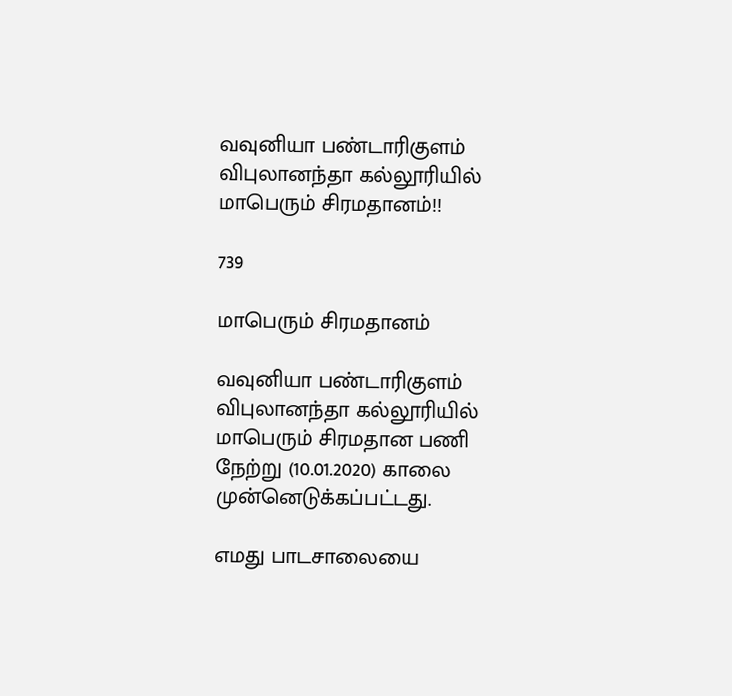வவுனியா பண்டாரிகுளம் விபுலானந்தா கல்லூரியில் மாபெரும் சிரமதானம்!!

739

மாபெரும் சிரமதானம்

வவுனியா பண்டாரிகுளம் விபுலானந்தா கல்லூரியில் மாபெரும் சிரமதான பணி நேற்று (10.01.2020) காலை முன்னெடுக்கப்பட்டது.

எமது பாடசாலையை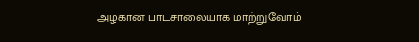அழகான பாடசாலையாக மாற்றுவோம்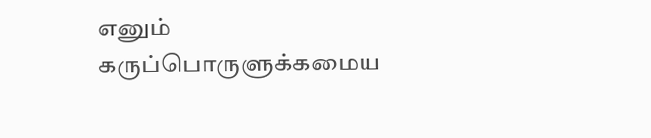எனும் கருப்பொருளுக்கமைய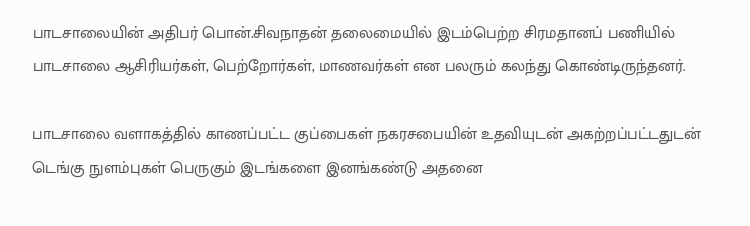பாடசாலையின் அதிபர் பொன்.சிவநாதன் தலைமையில் இடம்பெற்ற சிரமதானப் பணியில் பாடசாலை ஆசிரியர்கள், பெற்றோர்கள், மாணவர்கள் என பலரும் கலந்து கொண்டிருந்தனர்.

பாடசாலை வளாகத்தில் காணப்பட்ட குப்பைகள் நகரசபையின் உதவியுடன் அகற்றப்பட்டதுடன் டெங்கு நுளம்புகள் பெருகும் இடங்களை இனங்கண்டு அதனை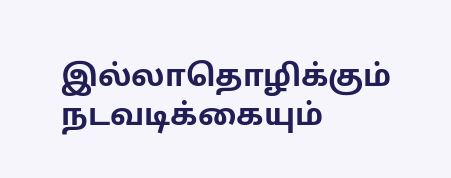இல்லாதொழிக்கும் நடவடிக்கையும்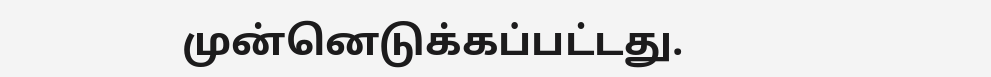முன்னெடுக்கப்பட்டது.